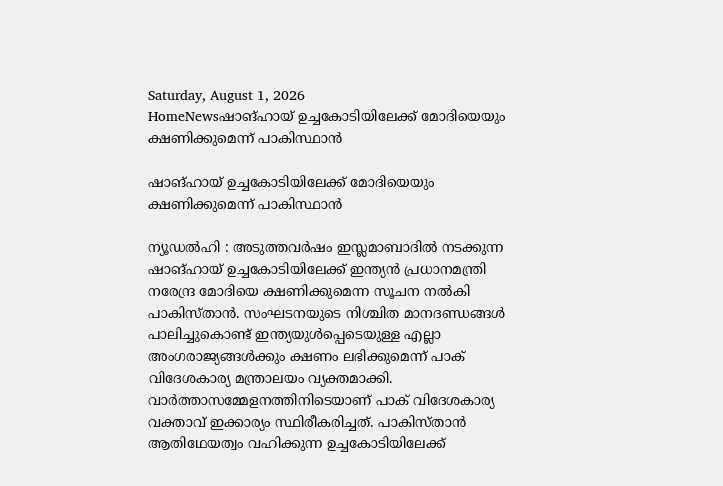Saturday, August 1, 2026
HomeNewsഷാങ്ഹായ് ഉച്ചകോടിയിലേക്ക് മോദിയെയും ക്ഷണിക്കുമെന്ന് പാകിസ്ഥാൻ

ഷാങ്ഹായ് ഉച്ചകോടിയിലേക്ക് മോദിയെയും ക്ഷണിക്കുമെന്ന് പാകിസ്ഥാൻ

ന്യൂഡൽഹി : അടുത്തവർഷം ഇസ്ലമാബാദിൽ നടക്കുന്ന ഷാങ്ഹായ് ഉച്ചകോടിയിലേക്ക് ഇന്ത്യൻ പ്രധാനമന്ത്രി നരേന്ദ്ര മോദിയെ ക്ഷണിക്കുമെന്ന സൂചന നൽകി പാകിസ്താൻ. സംഘടനയുടെ നിശ്ചിത മാനദണ്ഡങ്ങൾ പാലിച്ചുകൊണ്ട് ഇന്ത്യയുൾപ്പെടെയുള്ള എല്ലാ അംഗരാജ്യങ്ങൾക്കും ക്ഷണം ലഭിക്കുമെന്ന് പാക് വിദേശകാര്യ മന്ത്രാലയം വ്യക്തമാക്കി. വാർത്താസമ്മേളനത്തിനിടെയാണ് പാക് വിദേശകാര്യ വക്താവ് ഇക്കാര്യം സ്ഥിരീകരിച്ചത്. പാകിസ്താൻ ആതിഥേയത്വം വഹിക്കുന്ന ഉച്ചകോടിയിലേക്ക്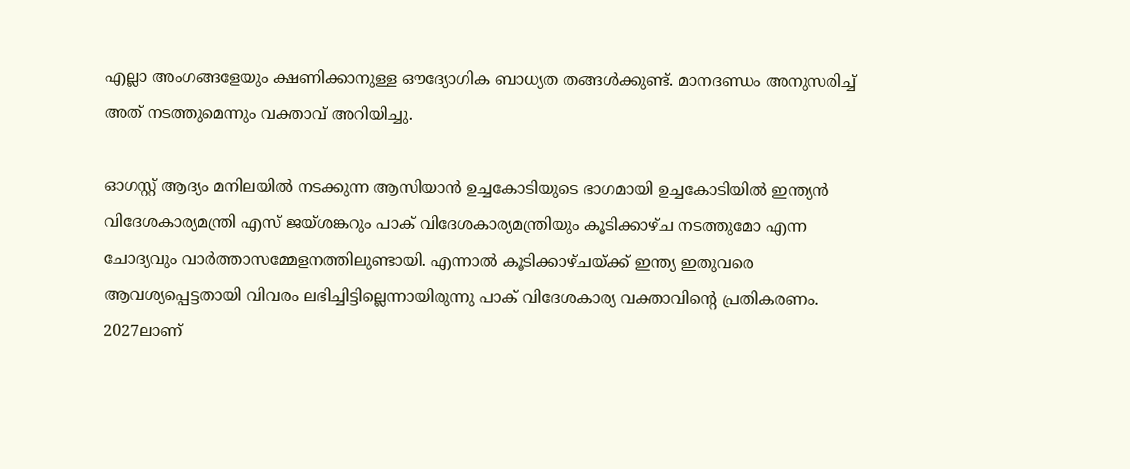എല്ലാ അംഗങ്ങളേയും ക്ഷണിക്കാനുള്ള ഔദ്യോഗിക ബാധ്യത തങ്ങൾക്കുണ്ട്. മാനദണ്ഡം അനുസരിച്ച് അത് നടത്തുമെന്നും വക്താവ് അറിയിച്ചു.

ഓഗസ്റ്റ് ആദ്യം മനിലയിൽ നടക്കുന്ന ആസിയാൻ ഉച്ചകോടിയുടെ ഭാഗമായി ഉച്ചകോടിയിൽ ഇന്ത്യൻ വിദേശകാര്യമന്ത്രി എസ് ജയ്ശങ്കറും പാക് വിദേശകാര്യമന്ത്രിയും കൂടിക്കാഴ്ച നടത്തുമോ എന്ന ചോദ്യവും വാർത്താസമ്മേളനത്തിലുണ്ടായി. എന്നാൽ കൂടിക്കാഴ്ചയ്ക്ക് ഇന്ത്യ ഇതുവരെ ആവശ്യപ്പെട്ടതായി വിവരം ലഭിച്ചിട്ടില്ലെന്നായിരുന്നു പാക് വിദേശകാര്യ വക്താവിന്റെ പ്രതികരണം. 2027ലാണ്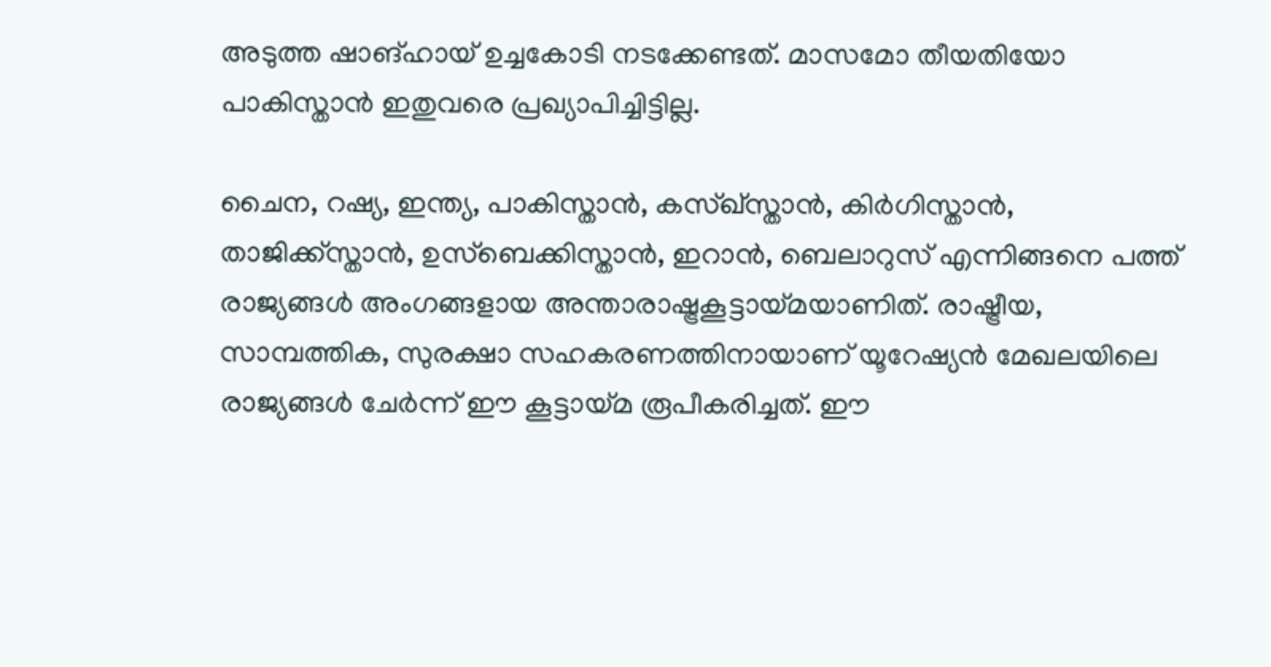അടുത്ത ഷാങ്ഹായ് ഉച്ചകോടി നടക്കേണ്ടത്. മാസമോ തീയതിയോ പാകിസ്താൻ ഇതുവരെ പ്രഖ്യാപിച്ചിട്ടില്ല.

ചൈന, റഷ്യ, ഇന്ത്യ, പാകിസ്താൻ, കസ്ഖ്‌സ്താൻ, കിർഗിസ്താൻ, താജിക്ക്‌സ്താൻ, ഉസ്‌ബെക്കിസ്താൻ, ഇറാൻ, ബെലാറുസ് എന്നിങ്ങനെ പത്ത് രാജ്യങ്ങൾ അംഗങ്ങളായ അന്താരാഷ്ട്രകൂട്ടായ്മയാണിത്. രാഷ്ട്രീയ, സാമ്പത്തിക, സുരക്ഷാ സഹകരണത്തിനായാണ് യൂറേഷ്യൻ മേഖലയിലെ രാജ്യങ്ങൾ ചേർന്ന് ഈ കൂട്ടായ്മ രൂപീകരിച്ചത്. ഈ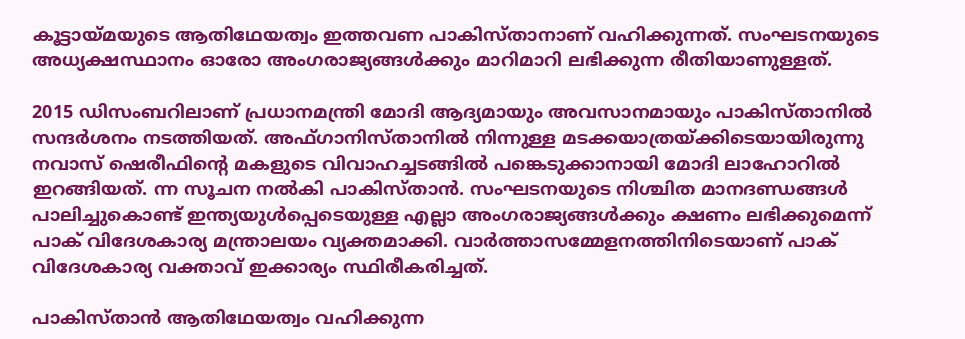കൂട്ടായ്മയുടെ ആതിഥേയത്വം ഇത്തവണ പാകിസ്താനാണ് വഹിക്കുന്നത്. സംഘടനയുടെ അധ്യക്ഷസ്ഥാനം ഓരോ അംഗരാജ്യങ്ങൾക്കും മാറിമാറി ലഭിക്കുന്ന രീതിയാണുള്ളത്.

2015 ഡിസംബറിലാണ് പ്രധാനമന്ത്രി മോദി ആദ്യമായും അവസാനമായും പാകിസ്താനിൽ സന്ദർശനം നടത്തിയത്. അഫ്ഗാനിസ്താനിൽ നിന്നുള്ള മടക്കയാത്രയ്ക്കിടെയായിരുന്നു നവാസ് ഷെരീഫിന്റെ മകളുടെ വിവാഹച്ചടങ്ങിൽ പങ്കെടുക്കാനായി മോദി ലാഹോറിൽ ഇറങ്ങിയത്. ന്ന സൂചന നൽകി പാകിസ്താൻ. സംഘടനയുടെ നിശ്ചിത മാനദണ്ഡങ്ങൾ പാലിച്ചുകൊണ്ട് ഇന്ത്യയുൾപ്പെടെയുള്ള എല്ലാ അംഗരാജ്യങ്ങൾക്കും ക്ഷണം ലഭിക്കുമെന്ന് പാക് വിദേശകാര്യ മന്ത്രാലയം വ്യക്തമാക്കി. വാർത്താസമ്മേളനത്തിനിടെയാണ് പാക് വിദേശകാര്യ വക്താവ് ഇക്കാര്യം സ്ഥിരീകരിച്ചത്.

പാകിസ്താൻ ആതിഥേയത്വം വഹിക്കുന്ന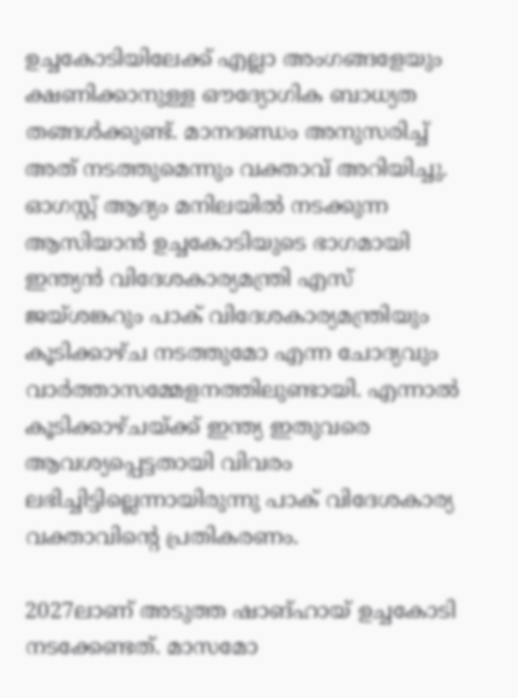ഉച്ചകോടിയിലേക്ക് എല്ലാ അംഗങ്ങളേയും ക്ഷണിക്കാനുള്ള ഔദ്യോഗിക ബാധ്യത തങ്ങൾക്കുണ്ട്. മാനദണ്ഡം അനുസരിച്ച് അത് നടത്തുമെന്നും വക്താവ് അറിയിച്ചു. ഓഗസ്റ്റ് ആദ്യം മനിലയിൽ നടക്കുന്ന ആസിയാൻ ഉച്ചകോടിയുടെ ഭാഗമായി ഇന്ത്യൻ വിദേശകാര്യമന്ത്രി എസ് ജയ്ശങ്കറും പാക് വിദേശകാര്യമന്ത്രിയും കൂടിക്കാഴ്ച നടത്തുമോ എന്ന ചോദ്യവും വാർത്താസമ്മേളനത്തിലുണ്ടായി. എന്നാൽ കൂടിക്കാഴ്ചയ്ക്ക് ഇന്ത്യ ഇതുവരെ ആവശ്യപ്പെട്ടതായി വിവരം ലഭിച്ചിട്ടില്ലെന്നായിരുന്നു പാക് വിദേശകാര്യ വക്താവിന്റെ പ്രതികരണം.

2027ലാണ് അടുത്ത ഷാങ്ഹായ് ഉച്ചകോടി നടക്കേണ്ടത്. മാസമോ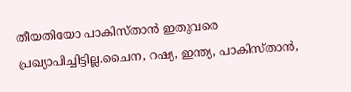തീയതിയോ പാകിസ്താൻ ഇതുവരെ പ്രഖ്യാപിച്ചിട്ടില്ല.ചൈന, റഷ്യ, ഇന്ത്യ, പാകിസ്താൻ,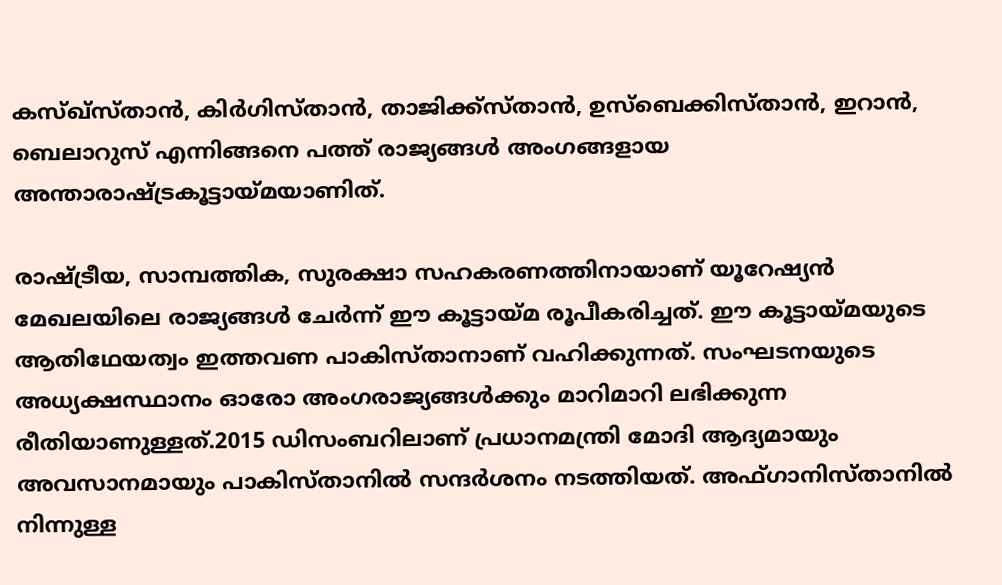കസ്ഖ്‌സ്താൻ, കിർഗിസ്താൻ, താജിക്ക്‌സ്താൻ, ഉസ്‌ബെക്കിസ്താൻ, ഇറാൻ, ബെലാറുസ് എന്നിങ്ങനെ പത്ത് രാജ്യങ്ങൾ അംഗങ്ങളായ അന്താരാഷ്ട്രകൂട്ടായ്മയാണിത്.

രാഷ്ട്രീയ, സാമ്പത്തിക, സുരക്ഷാ സഹകരണത്തിനായാണ് യൂറേഷ്യൻ മേഖലയിലെ രാജ്യങ്ങൾ ചേർന്ന് ഈ കൂട്ടായ്മ രൂപീകരിച്ചത്. ഈ കൂട്ടായ്മയുടെ ആതിഥേയത്വം ഇത്തവണ പാകിസ്താനാണ് വഹിക്കുന്നത്. സംഘടനയുടെ അധ്യക്ഷസ്ഥാനം ഓരോ അംഗരാജ്യങ്ങൾക്കും മാറിമാറി ലഭിക്കുന്ന രീതിയാണുള്ളത്.2015 ഡിസംബറിലാണ് പ്രധാനമന്ത്രി മോദി ആദ്യമായും അവസാനമായും പാകിസ്താനിൽ സന്ദർശനം നടത്തിയത്. അഫ്ഗാനിസ്താനിൽ നിന്നുള്ള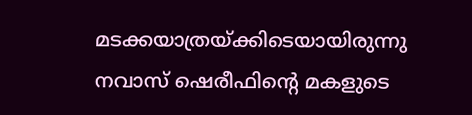മടക്കയാത്രയ്ക്കിടെയായിരുന്നു നവാസ് ഷെരീഫിന്റെ മകളുടെ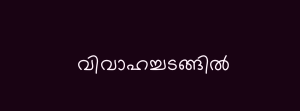വിവാഹച്ചടങ്ങിൽ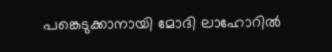പങ്കെടുക്കാനായി മോദി ലാഹോറിൽ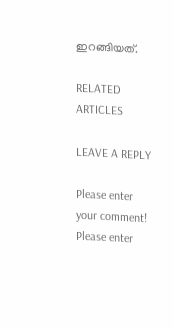ഇറങ്ങിയത്.

RELATED ARTICLES

LEAVE A REPLY

Please enter your comment!
Please enter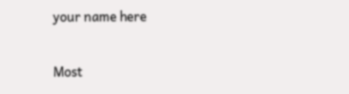your name here

Most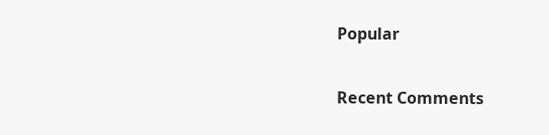Popular

Recent Comments